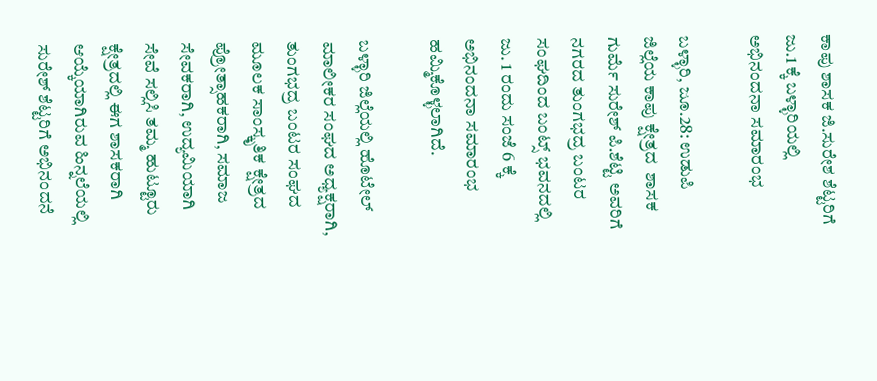ಕಾಪು ಶಾಸಕ ಜಿ.ಸುರೇಶ ಶೆಟ್ಟರಿಗೆ ಜು.1 ಕ್ಕೆ ಬಳ್ಳಾರಿಯಲ್ಲಿ ಅಭಿನಂದನಾ ಸಮಾರಂಭ

ಬಳ್ಳಾರಿ, ಜೂ.28: ಉಡುಪಿ ಜಿಲ್ಲೆಯ ಕಾಪು ಕ್ಷೇತ್ರದ  ಶಾಸಕ ಗುರ್ಮೆ ಸುರೇಶ್ ಪಿ.ಶೆಟ್ಟಿ ಅವರಿಗೆ ನಗರದ ತುಂಗಭದ್ರ ಬಂಟರ ಸಂಘದಿಂದ ಬಂಟ್ಸ್ ಭವನದಲ್ಲಿ ಜು. 1 ರಂದು ಸಂಜೆ 6 ಕ್ಕೆ ಅಭಿನಂದನಾ ಸಮಾರಂಭ ಹಮ್ಮಿಕೊಳ್ಳಲಾಗಿದೆ.

ಬಳ್ಳಾರಿ ಜಿಲ್ಲೆಯಲ್ಲಿ‌ ಹೊಟೇಲ್ ಮಾಲೀಕರ ಸಂಘದ ಅಧ್ಯಕ್ಷರಾಗಿ, ತುಂಗಭದ್ರ ಬಂಟರ ಸಂಘದ ಮೂಲಕ ಸಾಂಸ್ಕೃತಿಕ ಕ್ಷೇತ್ರದ ಪ್ರೋತ್ಸಾಹಕರಾಗಿ, ಸಮಾಜ ಸೇವಕರಾಗಿ, ಉದ್ಯಮಿಯಾಗಿ ಸೇವೆ ಸಲ್ಲಿಸಿ ತಮ್ಮ ಹುಟ್ಟೂರು ಕ್ಷೇತ್ರದಲ್ಲಿ ಈಗ ಶಾಸಕರಾಗಿ ಆಯ್ಕೆಯಾಗಿರುವ ಹಿನ್ನಲೆಯಲ್ಲಿ ಸುರೇಶ್ ಶೆಟ್ಟರಿಗೆ ಅಭಿನಂದನೆ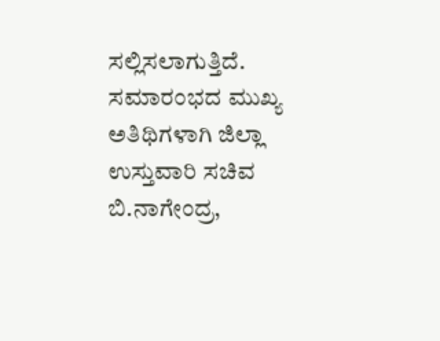ಸಲ್ಲಿಸಲಾಗುತ್ತಿದೆ.                                       ಸಮಾರಂಭದ ಮುಖ್ಯ ಅತಿಥಿಗಳಾಗಿ ಜಿಲ್ಲಾ ಉಸ್ತುವಾರಿ ಸಚಿವ ಬಿ.ನಾಗೇಂದ್ರ,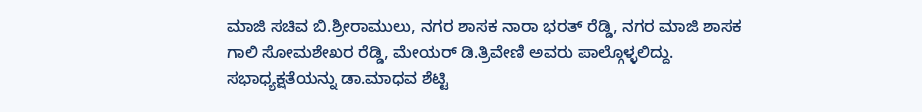ಮಾಜಿ ಸಚಿವ ಬಿ.ಶ್ರೀರಾಮುಲು, ನಗರ ಶಾಸಕ ನಾರಾ ಭರತ್ ರೆಡ್ಡಿ, ನಗರ ಮಾಜಿ ಶಾಸಕ ಗಾಲಿ ಸೋಮಶೇಖರ ರೆಡ್ಡಿ, ಮೇಯರ್ ಡಿ.ತ್ರಿವೇಣಿ ಅವರು ಪಾಲ್ಗೊಳ್ಳಲಿದ್ದು. ಸಭಾಧ್ಯಕ್ಷತೆಯನ್ನು ಡಾ.ಮಾಧವ ಶೆಟ್ಟಿ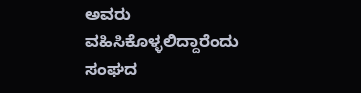ಅವರು ವಹಿಸಿಕೊಳ್ಳಲಿದ್ದಾರೆಂದು ಸಂಘದ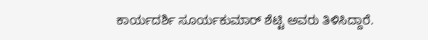ಕಾರ್ಯದರ್ಶಿ ಸೂರ್ಯಕುಮಾರ್ ಶೆಟ್ಟಿ ಅವರು ತಿಳಿಸಿದ್ದಾರೆ.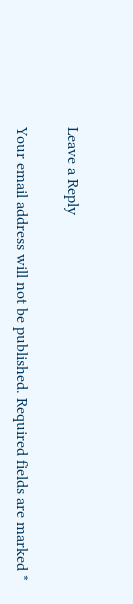Leave a Reply

Your email address will not be published. Required fields are marked *